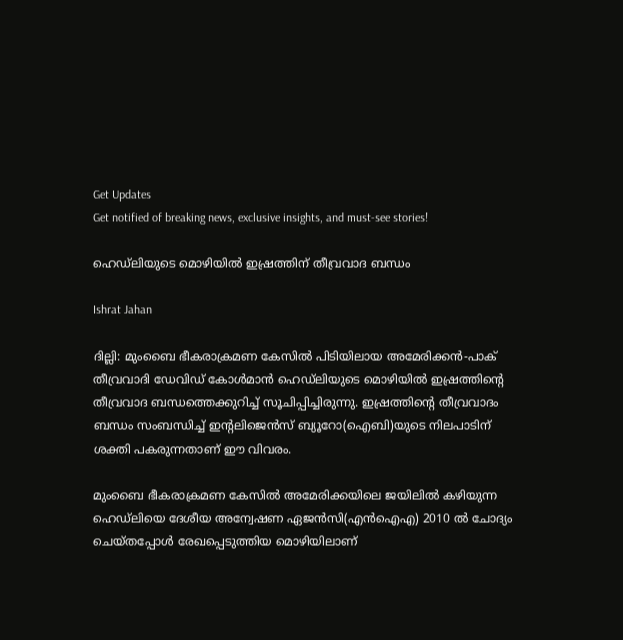Get Updates
Get notified of breaking news, exclusive insights, and must-see stories!

ഹെഡ്‌ലിയുടെ മൊഴിയില്‍ ഇഷ്രത്തിന് തീവ്രവാദ ബന്ധം

Ishrat Jahan

ദില്ലി: മുംബൈ ഭീകരാക്രമണ കേസില്‍ പിടിയിലായ അമേരിക്കന്‍-പാക് തീവ്രവാദി ഡേവിഡ് കോള്‍മാന്‍ ഹെഡ്‌ലിയുടെ മൊഴിയില്‍ ഇഷ്രത്തിന്റെ തീവ്രവാദ ബന്ധത്തെക്കുറിച്ച് സൂചിപ്പിച്ചിരുന്നു. ഇഷ്രത്തിന്റെ തീവ്രവാദം ബന്ധം സംബന്ധിച്ച് ഇന്റലിജെന്‍സ് ബ്യൂറോ(ഐബി)യുടെ നിലപാടിന് ശക്തി പകരുന്നതാണ് ഈ വിവരം.

മുംബൈ ഭീകരാക്രമണ കേസില്‍ അമേരിക്കയിലെ ജയിലില്‍ കഴിയുന്ന ഹെഡ്‌ലിയെ ദേശീയ അന്വേഷണ ഏജന്‍സി(എന്‍ഐഎ) 2010 ല്‍ ചോദ്യം ചെയ്തപ്പോള്‍ രേഖപ്പെടുത്തിയ മൊഴിയിലാണ്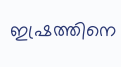ഇഷ്രത്തിനെ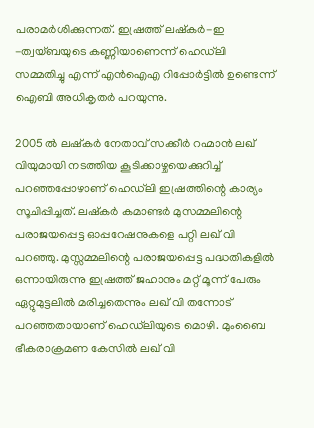പരാമര്‍ശിക്കുന്നത്. ഇഷ്രത്ത് ലഷ്‌കര്‍-ഇ -ത്വയ്ബയുടെ കണ്ണിയാണെന്ന് ഹെഡ്‌ലി സമ്മതിച്ചു എന്ന് എന്‍ഐഎ റിപ്പോര്‍ട്ടില്‍ ഉണ്ടെന്ന് ഐബി അധികൃതര്‍ പറയുന്നു.

2005 ല്‍ ലഷ്‌കര്‍ നേതാവ് സക്കീര്‍ റഹ്മാന്‍ ലഖ് വിയുമായി നടത്തിയ കൂടിക്കാഴ്ചയെക്കുറിച്ച് പറഞ്ഞപ്പോഴാണ് ഹെഡ്‌ലി ഇഷ്രത്തിന്റെ കാര്യം സൂചിപ്പിച്ചത്. ലഷ്‌കര്‍ കമാണ്ടര്‍ മുസമ്മലിന്റെ പരാജയപ്പെട്ട ഓപ്പറേഷനുകളെ പറ്റി ലഖ് വി പറഞ്ഞു. മുസ്സമ്മലിന്റെ പരാജയപ്പെട്ട പദ്ധതികളില്‍ ഒന്നായിരുന്നു ഇഷ്രത്ത് ജഹാനും മറ്റ് മൂന്ന് പേരും ഏറ്റുമുട്ടലില്‍ മരിച്ചതെന്നും ലഖ് വി തന്നോട് പറഞ്ഞതായാണ് ഹെഡ്‌ലിയുടെ മൊഴി. മുംബൈ ഭീകരാക്രമണ കേസില്‍ ലഖ് വി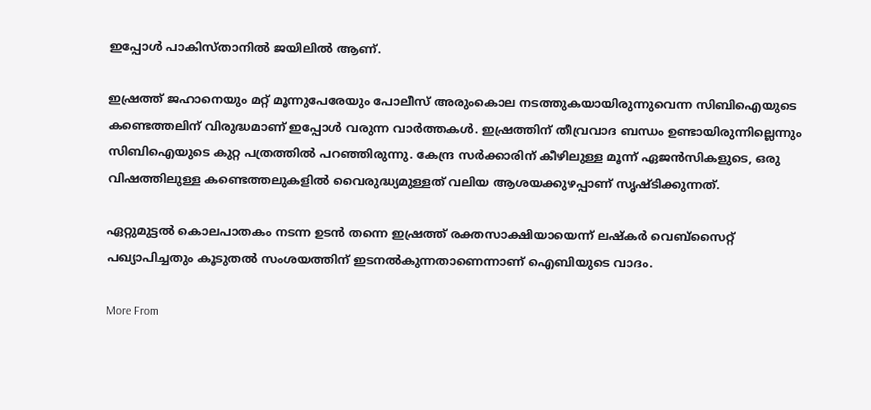ഇപ്പോള്‍ പാകിസ്താനില്‍ ജയിലില്‍ ആണ്.

ഇഷ്രത്ത് ജഹാനെയും മറ്റ് മൂന്നുപേരേയും പോലീസ് അരുംകൊല നടത്തുകയായിരുന്നുവെന്ന സിബിഐയുടെ കണ്ടെത്തലിന് വിരുദ്ധമാണ് ഇപ്പോള്‍ വരുന്ന വാര്‍ത്തകള്‍. ഇഷ്രത്തിന് തീവ്രവാദ ബന്ധം ഉണ്ടായിരുന്നില്ലെന്നും സിബിഐയുടെ കുറ്റ പത്രത്തില്‍ പറഞ്ഞിരുന്നു. കേന്ദ്ര സര്‍ക്കാരിന് കീഴിലുള്ള മൂന്ന് ഏജന്‍സികളുടെ, ഒരു വിഷത്തിലുള്ള കണ്ടെത്തലുകളില്‍ വൈരുദ്ധ്യമുള്ളത് വലിയ ആശയക്കുഴപ്പാണ് സൃഷ്ടിക്കുന്നത്.

ഏറ്റുമുട്ടല്‍ കൊലപാതകം നടന്ന ഉടന്‍ തന്നെ ഇഷ്രത്ത് രക്തസാക്ഷിയായെന്ന് ലഷ്‌കര്‍ വെബ്‌സൈറ്റ് പഖ്യാപിച്ചതും കൂടുതല്‍ സംശയത്തിന് ഇടനല്‍കുന്നതാണെന്നാണ് ഐബിയുടെ വാദം.

More From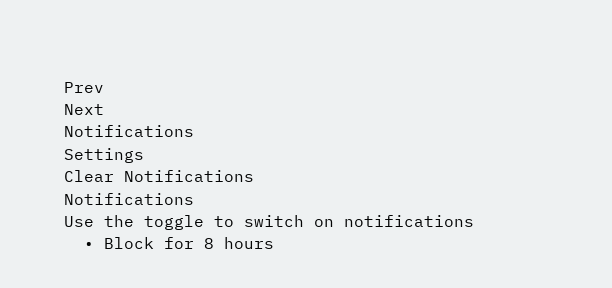Prev
Next
Notifications
Settings
Clear Notifications
Notifications
Use the toggle to switch on notifications
  • Block for 8 hours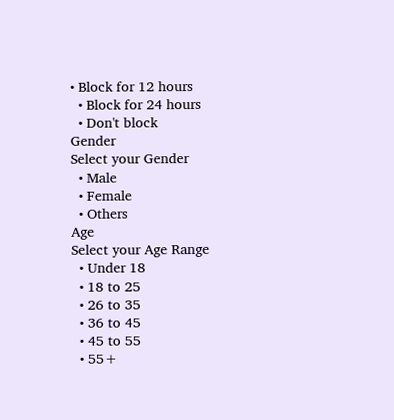• Block for 12 hours
  • Block for 24 hours
  • Don't block
Gender
Select your Gender
  • Male
  • Female
  • Others
Age
Select your Age Range
  • Under 18
  • 18 to 25
  • 26 to 35
  • 36 to 45
  • 45 to 55
  • 55+